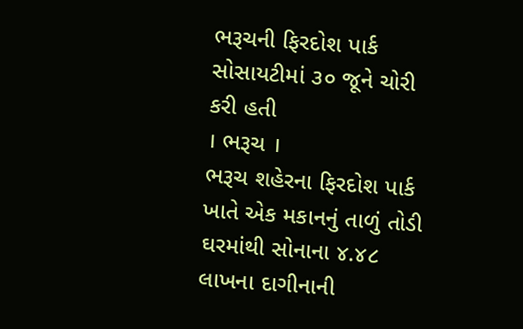ભરૂચની ફિરદોશ પાર્ક સોસાયટીમાં ૩૦ જૂને ચોરી કરી હતી
। ભરૂચ ।
ભરૂચ શહેરના ફિરદોશ પાર્ક ખાતે એક મકાનનું તાળું તોડી ઘરમાંથી સોનાના ૪.૪૮ લાખના દાગીનાની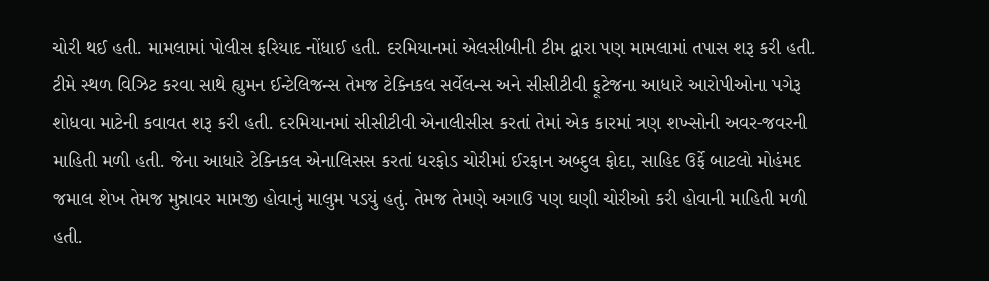ચોરી થઈ હતી. મામલામાં પોલીસ ફરિયાદ નોંધાઈ હતી. દરમિયાનમાં એલસીબીની ટીમ દ્વારા પણ મામલામાં તપાસ શરૂ કરી હતી. ટીમે સ્થળ વિઝિટ કરવા સાથે હ્યુમન ઈન્ટેલિજન્સ તેમજ ટેક્નિકલ સર્વેલન્સ અને સીસીટીવી ફૂટેજના આધારે આરોપીઓના પગેરૂ શોધવા માટેની કવાવત શરૂ કરી હતી. દરમિયાનમાં સીસીટીવી એનાલીસીસ કરતાં તેમાં એક કારમાં ત્રણ શખ્સોની અવર-જવરની માહિતી મળી હતી. જેના આધારે ટેક્નિકલ એનાલિસસ કરતાં ધરફોડ ચોરીમાં ઈરફાન અબ્દુલ ફોદા, સાહિદ ઉર્ફે બાટલો મોહંમદ જમાલ શેખ તેમજ મુન્નાવર મામજી હોવાનું માલુમ પડયું હતું. તેમજ તેમણે અગાઉ પણ ઘણી ચોરીઓ કરી હોવાની માહિતી મળી હતી.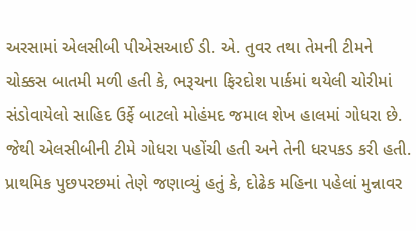અરસામાં એલસીબી પીએસઆઈ ડી. એ. તુવર તથા તેમની ટીમને ચોક્કસ બાતમી મળી હતી કે, ભરૂચના ફિરદોશ પાર્કમાં થયેલી ચોરીમાં સંડોવાયેલો સાહિદ ઉર્ફે બાટલો મોહંમદ જમાલ શેખ હાલમાં ગોધરા છે. જેથી એલસીબીની ટીમે ગોધરા પહોંચી હતી અને તેની ધરપકડ કરી હતી. પ્રાથમિક પુછપરછમાં તેણે જણાવ્યું હતું કે, દોઢેક મહિના પહેલાં મુન્નાવર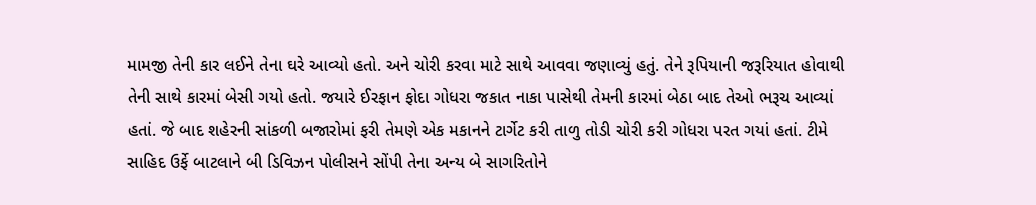મામજી તેની કાર લઈને તેના ઘરે આવ્યો હતો. અને ચોરી કરવા માટે સાથે આવવા જણાવ્યું હતું. તેને રૂપિયાની જરૂરિયાત હોવાથી તેની સાથે કારમાં બેસી ગયો હતો. જયારે ઈરફાન ફોદા ગોધરા જકાત નાકા પાસેથી તેમની કારમાં બેઠા બાદ તેઓ ભરૂચ આવ્યાં હતાં. જે બાદ શહેરની સાંકળી બજારોમાં ફરી તેમણે એક મકાનને ટાર્ગેટ કરી તાળુ તોડી ચોરી કરી ગોધરા પરત ગયાં હતાં. ટીમે સાહિદ ઉર્ફે બાટલાને બી ડિવિઝન પોલીસને સોંપી તેના અન્ય બે સાગરિતોને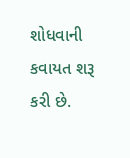શોધવાની કવાયત શરૂ કરી છે.